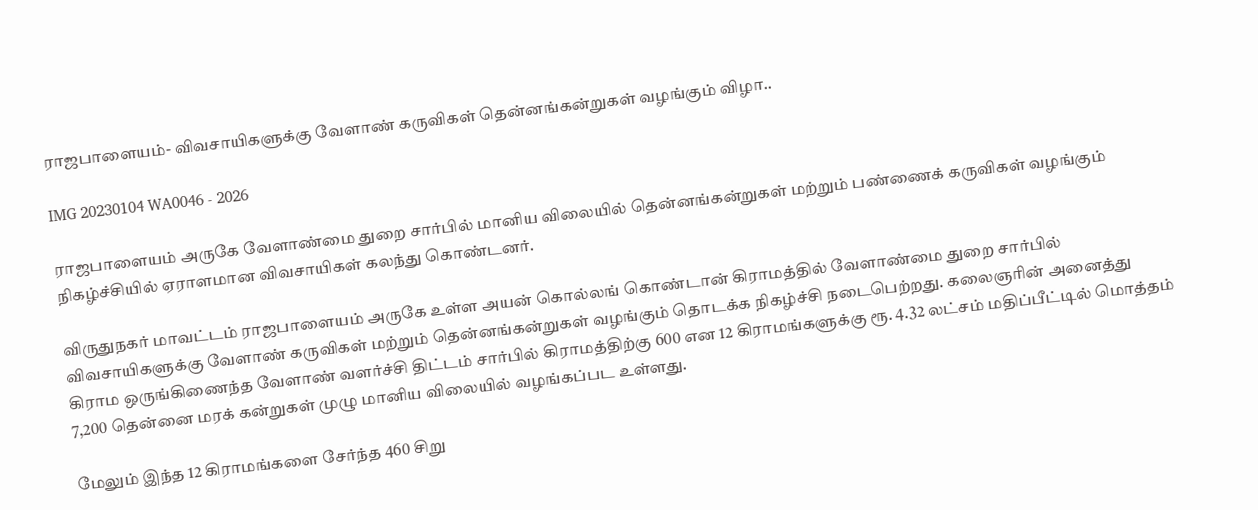ராஜபாளையம்- விவசாயிகளுக்கு வேளாண் கருவிகள் தென்னங்கன்றுகள் வழங்கும் விழா..

IMG 20230104 WA0046 - 2026

ராஜபாளையம் அருகே வேளாண்மை துறை சார்பில் மானிய விலையில் தென்னங்கன்றுகள் மற்றும் பண்ணைக் கருவிகள் வழங்கும் நிகழ்ச்சியில் ஏராளமான விவசாயிகள் கலந்து கொண்டனர்.

விருதுநகர் மாவட்டம் ராஜபாளையம் அருகே உள்ள அயன் கொல்லங் கொண்டான் கிராமத்தில் வேளாண்மை துறை சார்பில் விவசாயிகளுக்கு வேளாண் கருவிகள் மற்றும் தென்னங்கன்றுகள் வழங்கும் தொடக்க நிகழ்ச்சி நடைபெற்றது. கலைஞரின் அனைத்து கிராம ஒருங்கிணைந்த வேளாண் வளர்ச்சி திட்டம் சார்பில் கிராமத்திற்கு 600 என 12 கிராமங்களுக்கு ரூ. 4.32 லட்சம் மதிப்பீட்டில் மொத்தம் 7,200 தென்னை மரக் கன்றுகள் முழு மானிய விலையில் வழங்கப்பட உள்ளது.

மேலும் இந்த 12 கிராமங்களை சேர்ந்த 460 சிறு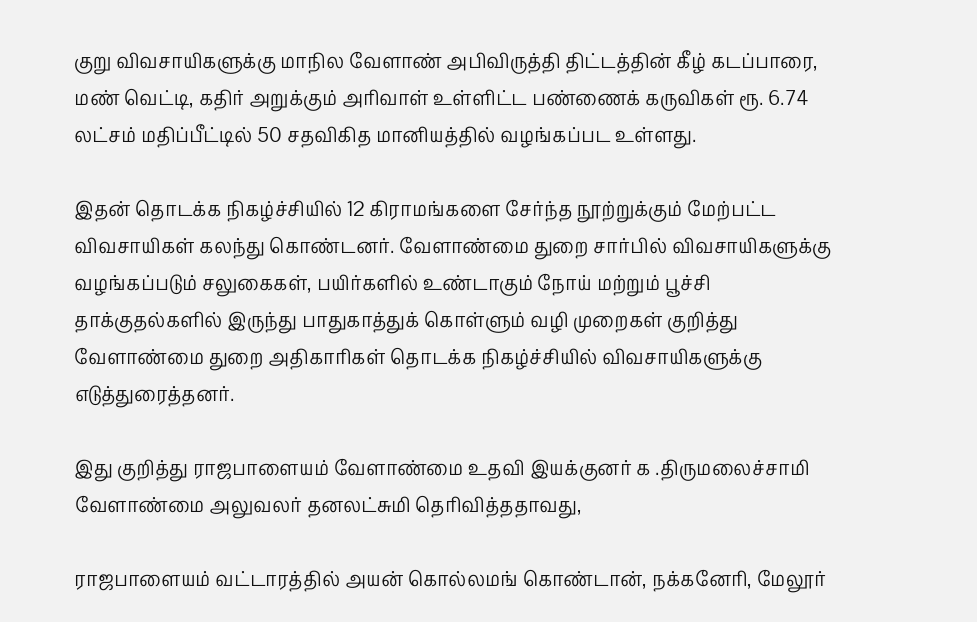குறு விவசாயிகளுக்கு மாநில வேளாண் அபிவிருத்தி திட்டத்தின் கீழ் கடப்பாரை, மண் வெட்டி, கதிர் அறுக்கும் அரிவாள் உள்ளிட்ட பண்ணைக் கருவிகள் ரூ. 6.74 லட்சம் மதிப்பீட்டில் 50 சதவிகித மானியத்தில் வழங்கப்பட உள்ளது.

இதன் தொடக்க நிகழ்ச்சியில் 12 கிராமங்களை சேர்ந்த நூற்றுக்கும் மேற்பட்ட விவசாயிகள் கலந்து கொண்டனர். வேளாண்மை துறை சார்பில் விவசாயிகளுக்கு வழங்கப்படும் சலுகைகள், பயிர்களில் உண்டாகும் நோய் மற்றும் பூச்சி தாக்குதல்களில் இருந்து பாதுகாத்துக் கொள்ளும் வழி முறைகள் குறித்து வேளாண்மை துறை அதிகாரிகள் தொடக்க நிகழ்ச்சியில் விவசாயிகளுக்கு எடுத்துரைத்தனர்.

இது குறித்து ராஜபாளையம் வேளாண்மை உதவி இயக்குனர் க .திருமலைச்சாமி வேளாண்மை அலுவலர் தனலட்சுமி தெரிவித்ததாவது,

ராஜபாளையம் வட்டாரத்தில் அயன் கொல்லமங் கொண்டான், நக்கனேரி, மேலூர்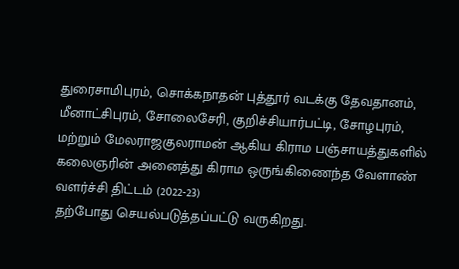துரைசாமிபுரம், சொக்கநாதன் புத்தூர் வடக்கு தேவதானம், மீனாட்சிபுரம், சோலைசேரி, குறிச்சியார்பட்டி, சோழபுரம், மற்றும் மேலராஜகுலராமன் ஆகிய கிராம பஞ்சாயத்துகளில் கலைஞரின் அனைத்து கிராம ஒருங்கிணைந்த வேளாண் வளர்ச்சி திட்டம் (2022-23)
தற்போது செயல்படுத்தப்பட்டு வருகிறது.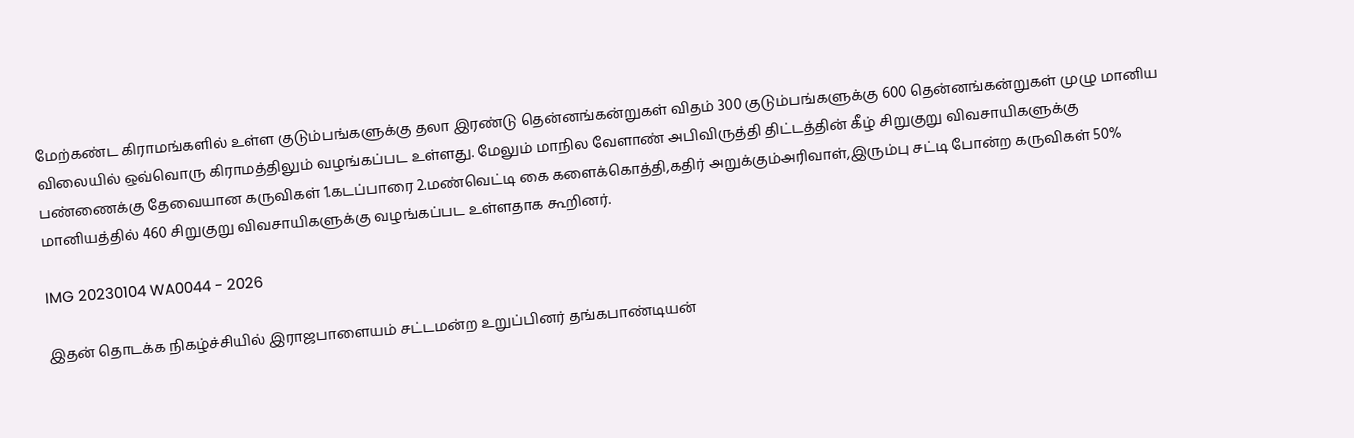மேற்கண்ட கிராமங்களில் உள்ள குடும்பங்களுக்கு தலா இரண்டு தென்னங்கன்றுகள் விதம் 300 குடும்பங்களுக்கு 600 தென்னங்கன்றுகள் முழு மானிய விலையில் ஒவ்வொரு கிராமத்திலும் வழங்கப்பட உள்ளது. மேலும் மாநில வேளாண் அபிவிருத்தி திட்டத்தின் கீழ் சிறுகுறு விவசாயிகளுக்கு பண்ணைக்கு தேவையான கருவிகள் 1.கடப்பாரை 2.மண்வெட்டி கை களைக்கொத்தி,கதிர் அறுக்கும்அரிவாள்,இரும்பு சட்டி போன்ற கருவிகள் 50% மானியத்தில் 460 சிறுகுறு விவசாயிகளுக்கு வழங்கப்பட உள்ளதாக கூறினர்.

IMG 20230104 WA0044 - 2026

இதன் தொடக்க நிகழ்ச்சியில் இராஜபாளையம் சட்டமன்ற உறுப்பினர் தங்கபாண்டியன்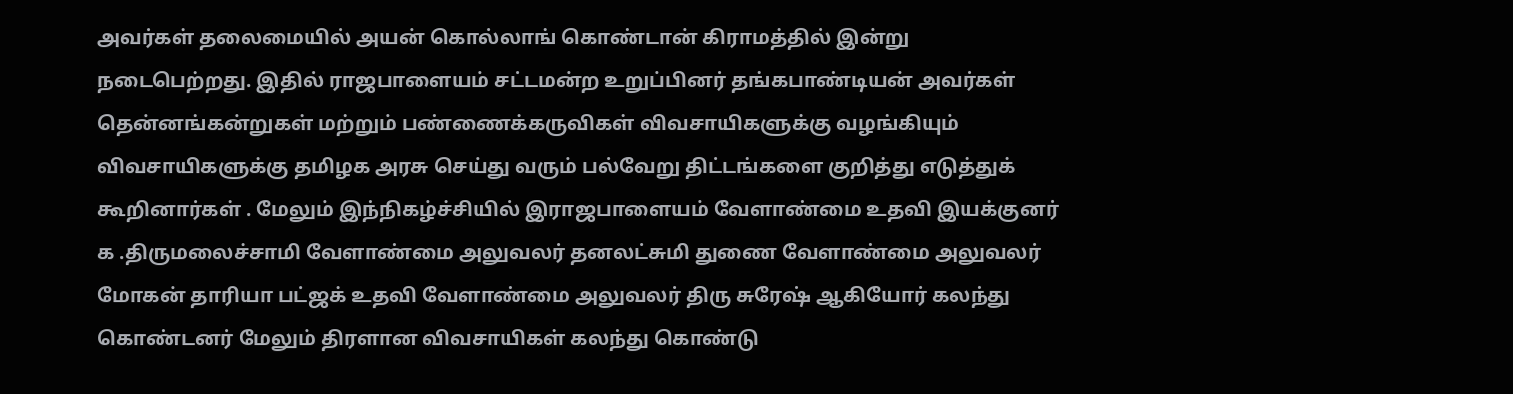அவர்கள் தலைமையில் அயன் கொல்லாங் கொண்டான் கிராமத்தில் இன்று நடைபெற்றது. இதில் ராஜபாளையம் சட்டமன்ற உறுப்பினர் தங்கபாண்டியன் அவர்கள் தென்னங்கன்றுகள் மற்றும் பண்ணைக்கருவிகள் விவசாயிகளுக்கு வழங்கியும் விவசாயிகளுக்கு தமிழக அரசு செய்து வரும் பல்வேறு திட்டங்களை குறித்து எடுத்துக் கூறினார்கள் . மேலும் இந்நிகழ்ச்சியில் இராஜபாளையம் வேளாண்மை உதவி இயக்குனர் க .திருமலைச்சாமி வேளாண்மை அலுவலர் தனலட்சுமி துணை வேளாண்மை அலுவலர் மோகன் தாரியா பட்ஜக் உதவி வேளாண்மை அலுவலர் திரு சுரேஷ் ஆகியோர் கலந்து கொண்டனர் மேலும் திரளான விவசாயிகள் கலந்து கொண்டு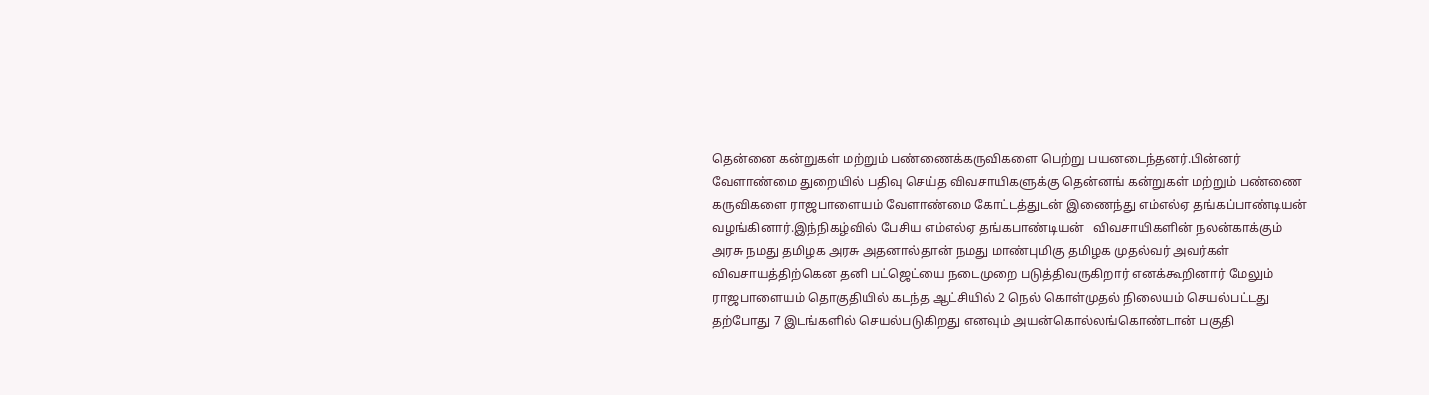தென்னை கன்றுகள் மற்றும் பண்ணைக்கருவிகளை பெற்று பயனடைந்தனர்.பின்னர் வேளாண்மை துறையில் பதிவு செய்த விவசாயிகளுக்கு தென்னங் கன்றுகள் மற்றும் பண்ணை கருவிகளை ராஜபாளையம் வேளாண்மை கோட்டத்துடன் இணைந்து எம்எல்ஏ தங்கப்பாண்டியன் வழங்கினார்.இந்நிகழ்வில் பேசிய எம்எல்ஏ ‌தங்கபாண்டியன்   விவசாயிகளின் நலன்காக்கும் அரசு நமது தமிழக அரசு அதனால்தான் நமது மாண்புமிகு தமிழக முதல்வர் அவர்கள்  விவசாயத்திற்கென தனி பட்ஜெட்யை நடைமுறை படுத்திவருகிறார் எனக்கூறினார் மேலும் ராஜபாளையம் தொகுதியில் கடந்த ஆட்சியில் 2 நெல் கொள்முதல் நிலையம் செயல்பட்டது தற்போது 7 இடங்களில் செயல்படுகிறது எனவும் அயன்கொல்லங்கொண்டான் பகுதி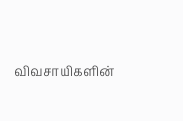விவசாயிகளின்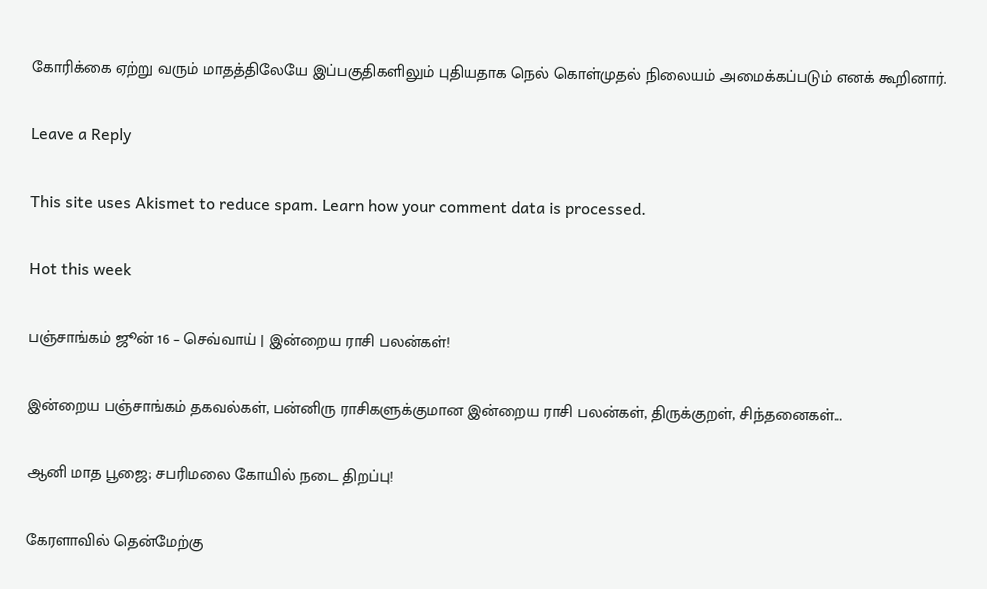கோரிக்கை ஏற்று வரும் மாதத்திலேயே இப்பகுதிகளிலும் புதியதாக நெல் கொள்முதல் நிலையம் அமைக்கப்படும் எனக் கூறினார்.

Leave a Reply

This site uses Akismet to reduce spam. Learn how your comment data is processed.

Hot this week

பஞ்சாங்கம் ஜூன் 16 – செவ்வாய் | இன்றைய ராசி பலன்கள்!

இன்றைய பஞ்சாங்கம் தகவல்கள், பன்னிரு ராசிகளுக்குமான இன்றைய ராசி பலன்கள், திருக்குறள், சிந்தனைகள்...

ஆனி மாத பூஜை; சபரிமலை கோயில் நடை திறப்பு!

கேரளாவில் தென்மேற்கு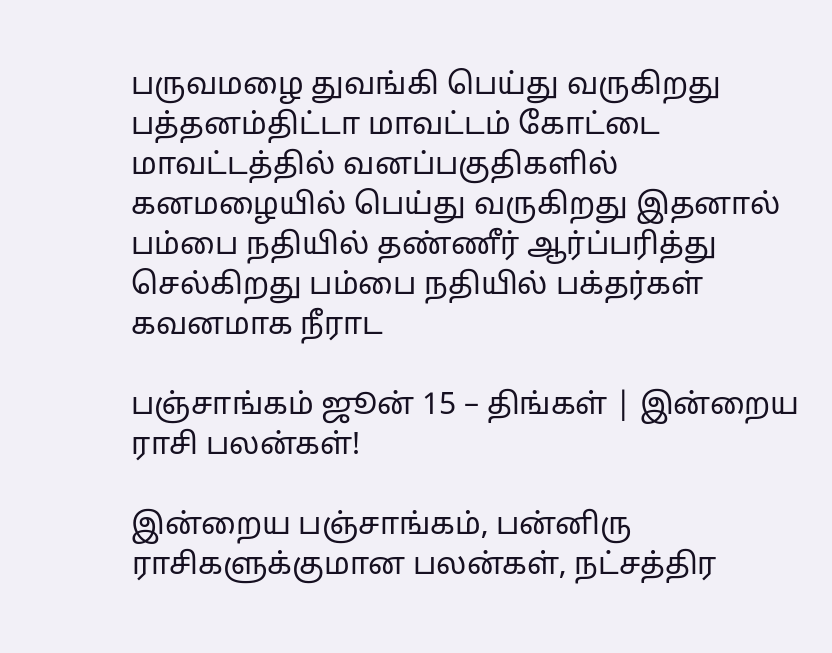பருவமழை துவங்கி பெய்து வருகிறது பத்தனம்திட்டா மாவட்டம் கோட்டை மாவட்டத்தில் வனப்பகுதிகளில் கனமழையில் பெய்து வருகிறது இதனால் பம்பை நதியில் தண்ணீர் ஆர்ப்பரித்து செல்கிறது பம்பை நதியில் பக்தர்கள் கவனமாக நீராட

பஞ்சாங்கம் ஜூன் 15 – திங்கள் | இன்றைய ராசி பலன்கள்!

இன்றைய பஞ்சாங்கம், பன்னிரு ராசிகளுக்குமான பலன்கள், நட்சத்திர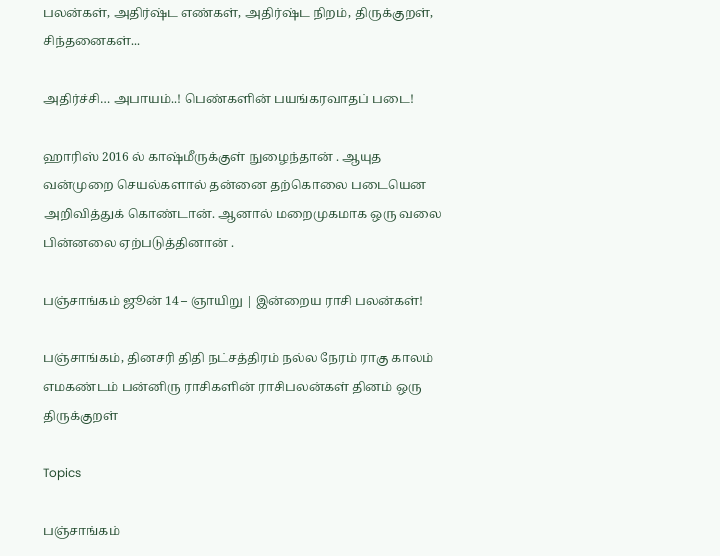பலன்கள், அதிர்ஷ்ட எண்கள், அதிர்ஷ்ட நிறம், திருக்குறள், சிந்தனைகள்...

அதிர்ச்சி… அபாயம்..! பெண்களின் பயங்கரவாதப் படை!

ஹாரிஸ் 2016 ல் காஷ்மீருக்குள் நுழைந்தான் . ஆயுத வன்முறை செயல்களால் தன்னை தற்கொலை படையென அறிவித்துக் கொண்டான். ஆனால் மறைமுகமாக ஒரு வலை பின்னலை ஏற்படுத்தினான் .

பஞ்சாங்கம் ஜூன் 14 – ஞாயிறு | இன்றைய ராசி பலன்கள்!

பஞ்சாங்கம், தினசரி திதி நட்சத்திரம் நல்ல நேரம் ராகு காலம் எமகண்டம் பன்னிரு ராசிகளின் ராசிபலன்கள் தினம் ஒரு திருக்குறள்

Topics

பஞ்சாங்கம்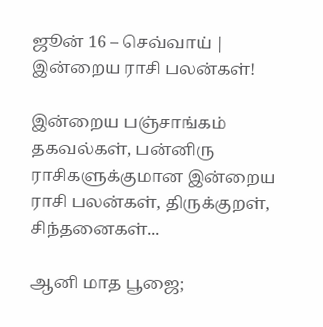ஜூன் 16 – செவ்வாய் | இன்றைய ராசி பலன்கள்!

இன்றைய பஞ்சாங்கம் தகவல்கள், பன்னிரு ராசிகளுக்குமான இன்றைய ராசி பலன்கள், திருக்குறள், சிந்தனைகள்...

ஆனி மாத பூஜை;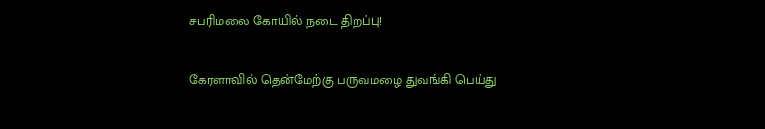சபரிமலை கோயில் நடை திறப்பு!

கேரளாவில் தென்மேற்கு பருவமழை துவங்கி பெய்து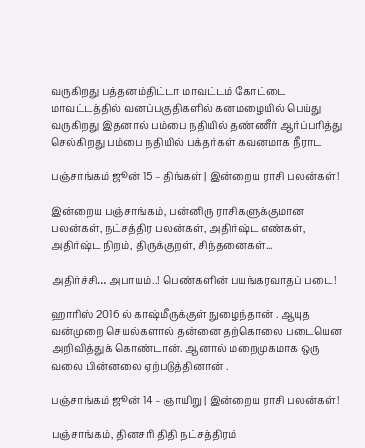வருகிறது பத்தனம்திட்டா மாவட்டம் கோட்டை மாவட்டத்தில் வனப்பகுதிகளில் கனமழையில் பெய்து வருகிறது இதனால் பம்பை நதியில் தண்ணீர் ஆர்ப்பரித்து செல்கிறது பம்பை நதியில் பக்தர்கள் கவனமாக நீராட

பஞ்சாங்கம் ஜூன் 15 – திங்கள் | இன்றைய ராசி பலன்கள்!

இன்றைய பஞ்சாங்கம், பன்னிரு ராசிகளுக்குமான பலன்கள், நட்சத்திர பலன்கள், அதிர்ஷ்ட எண்கள், அதிர்ஷ்ட நிறம், திருக்குறள், சிந்தனைகள்...

அதிர்ச்சி… அபாயம்..! பெண்களின் பயங்கரவாதப் படை!

ஹாரிஸ் 2016 ல் காஷ்மீருக்குள் நுழைந்தான் . ஆயுத வன்முறை செயல்களால் தன்னை தற்கொலை படையென அறிவித்துக் கொண்டான். ஆனால் மறைமுகமாக ஒரு வலை பின்னலை ஏற்படுத்தினான் .

பஞ்சாங்கம் ஜூன் 14 – ஞாயிறு | இன்றைய ராசி பலன்கள்!

பஞ்சாங்கம், தினசரி திதி நட்சத்திரம்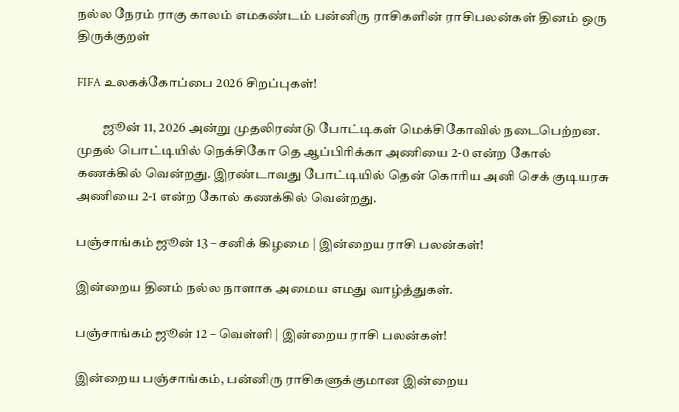நல்ல நேரம் ராகு காலம் எமகண்டம் பன்னிரு ராசிகளின் ராசிபலன்கள் தினம் ஒரு திருக்குறள்

FIFA உலகக்கோப்பை 2026 சிறப்புகள்!

          ஜூன் 11, 2026 அன்று முதலிரண்டு போட்டிகள் மெக்சிகோவில் நடைபெற்றன. முதல் பொட்டியில் நெக்சிகோ தெ ஆப்பிரிக்கா அணியை 2-0 என்ற கோல் கணக்கில் வென்றது. இரண்டாவது போட்டியில் தென் கொரிய அனி செக் குடியரசு அணியை 2-1 என்ற கோல் கணக்கில் வென்றது.

பஞ்சாங்கம் ஜூன் 13 – சனிக் கிழமை | இன்றைய ராசி பலன்கள்!

இன்றைய தினம் நல்ல நாளாக அமைய எமது வாழ்த்துகள்.

பஞ்சாங்கம் ஜூன் 12 – வெள்ளி | இன்றைய ராசி பலன்கள்!

இன்றைய பஞ்சாங்கம், பன்னிரு ராசிகளுக்குமான இன்றைய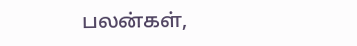பலன்கள்,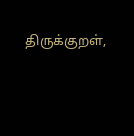திருக்குறள்,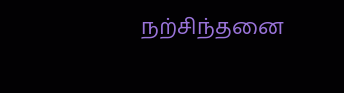நற்சிந்தனை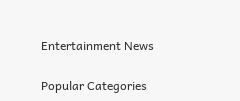Entertainment News

Popular Categories